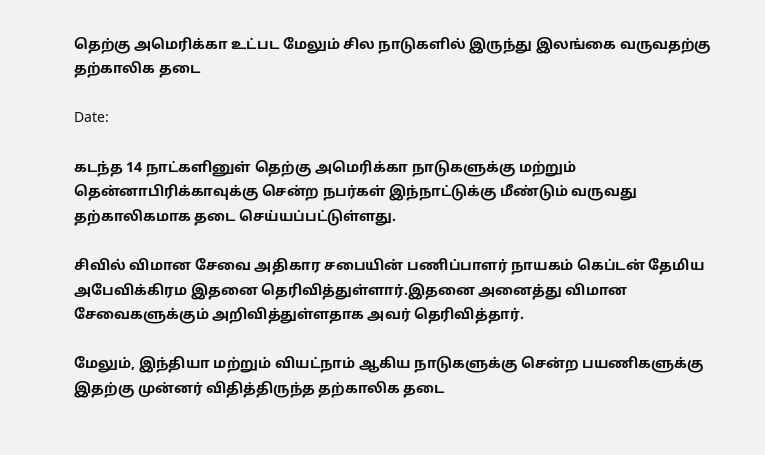தெற்கு அமெரிக்கா உட்பட மேலும் சில நாடுகளில் இருந்து இலங்கை வருவதற்கு தற்காலிக தடை

Date:

கடந்த 14 நாட்களினுள் தெற்கு அமெரிக்கா நாடுகளுக்கு மற்றும் தென்னாபிரிக்காவுக்கு சென்ற நபர்கள் இந்நாட்டுக்கு மீண்டும் வருவது தற்காலிகமாக தடை செய்யப்பட்டுள்ளது.

சிவில் விமான சேவை அதிகார சபையின் பணிப்பாளர் நாயகம் கெப்டன் தேமிய அபேவிக்கிரம இதனை தெரிவித்துள்ளார்.இதனை அனைத்து விமான சேவைகளுக்கும் அறிவித்துள்ளதாக அவர் தெரிவித்தார்.

மேலும், இந்தியா மற்றும் வியட்நாம் ஆகிய நாடுகளுக்கு சென்ற பயணிகளுக்கு இதற்கு முன்னர் விதித்திருந்த தற்காலிக தடை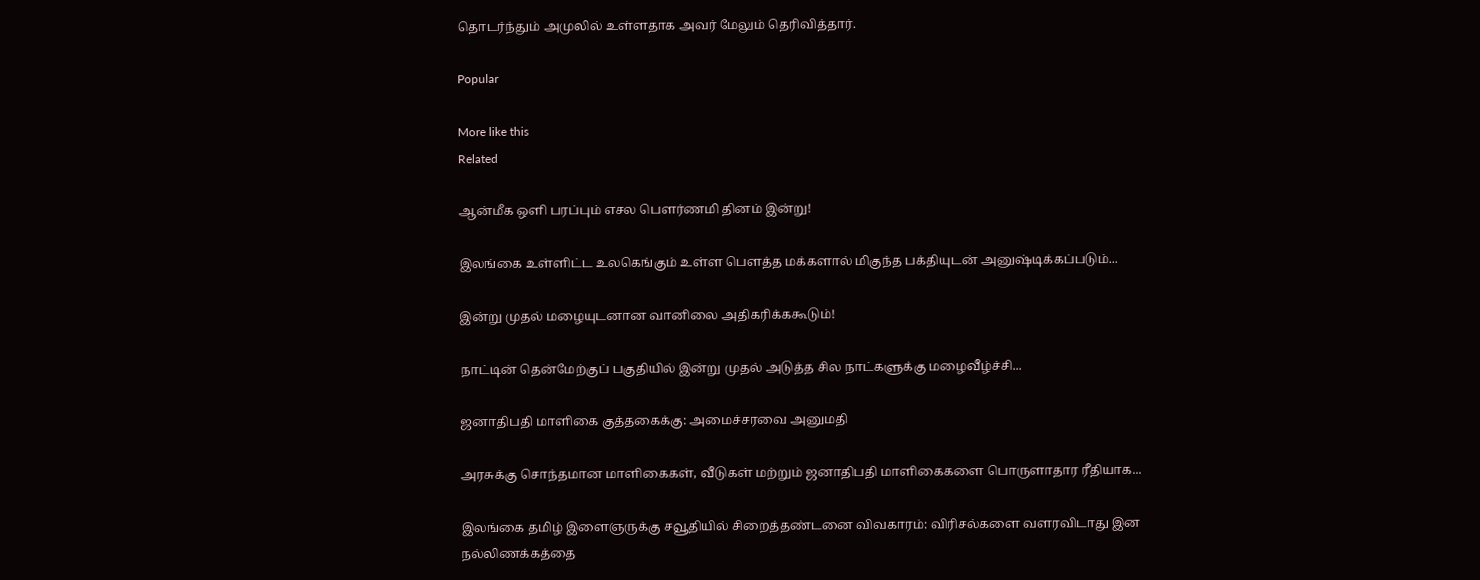தொடர்ந்தும் அமுலில் உள்ளதாக அவர் மேலும் தெரிவித்தார்.

Popular

More like this
Related

ஆன்மீக ஒளி பரப்பும் எசல பௌர்ணமி தினம் இன்று!

இலங்கை உள்ளிட்ட உலகெங்கும் உள்ள பௌத்த மக்களால் மிகுந்த பக்தியுடன் அனுஷ்டிக்கப்படும்...

இன்று முதல் மழையுடனான வானிலை அதிகரிக்ககூடும்!

நாட்டின் தென்மேற்குப் பகுதியில் இன்று முதல் அடுத்த சில நாட்களுக்கு மழைவீழ்ச்சி...

ஜனாதிபதி மாளிகை குத்தகைக்கு: அமைச்சரவை அனுமதி

அரசுக்கு சொந்தமான மாளிகைகள், வீடுகள் மற்றும் ஜனாதிபதி மாளிகைகளை பொருளாதார ரீதியாக...

இலங்கை தமிழ் இளைஞருக்கு சவூதியில் சிறைத்தண்டனை விவகாரம்: விரிசல்களை வளரவிடாது இன நல்லிணக்கத்தை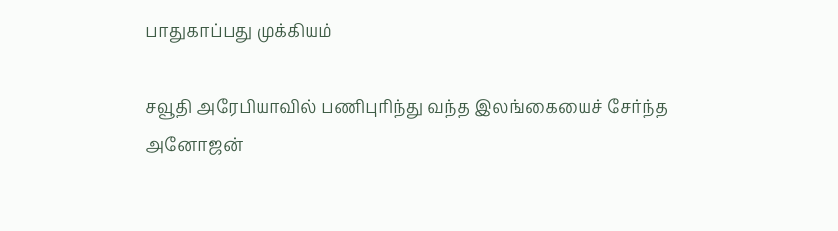பாதுகாப்பது முக்கியம்

சவூதி அரேபியாவில் பணிபுரிந்து வந்த இலங்கையைச் சேர்ந்த அனோஜன்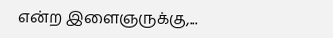என்ற இளைஞருக்கு,...